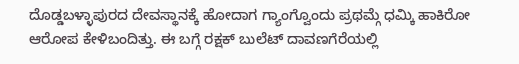ದೊಡ್ಡಬಳ್ಳಾಪುರದ ದೇವಸ್ಥಾನಕ್ಕೆ ಹೋದಾಗ ಗ್ಯಾಂಗ್ವೊಂದು ಪ್ರಥಮ್ಗೆ ಧಮ್ಕಿ ಹಾಕಿರೋ ಆರೋಪ ಕೇಳಿಬಂದಿತ್ತು. ಈ ಬಗ್ಗೆ ರಕ್ಷಕ್ ಬುಲೆಟ್ ದಾವಣಗೆರೆಯಲ್ಲಿ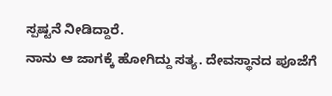ಸ್ಪಷ್ಟನೆ ನೀಡಿದ್ದಾರೆ.
ನಾನು ಆ ಜಾಗಕ್ಕೆ ಹೋಗಿದ್ದು ಸತ್ಯ. ದೇವಸ್ಥಾನದ ಪೂಜೆಗೆ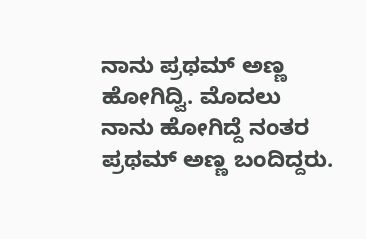ನಾನು ಪ್ರಥಮ್ ಅಣ್ಣ ಹೋಗಿದ್ವಿ. ಮೊದಲು ನಾನು ಹೋಗಿದ್ದೆ ನಂತರ ಪ್ರಥಮ್ ಅಣ್ಣ ಬಂದಿದ್ದರು.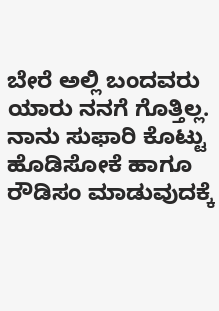ಬೇರೆ ಅಲ್ಲಿ ಬಂದವರು ಯಾರು ನನಗೆ ಗೊತ್ತಿಲ್ಲ. ನಾನು ಸುಫಾರಿ ಕೊಟ್ಟು ಹೊಡಿಸೋಕೆ ಹಾಗೂ ರೌಡಿಸಂ ಮಾಡುವುದಕ್ಕೆ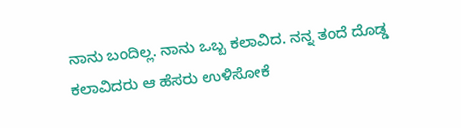ನಾನು ಬಂದಿಲ್ಲ. ನಾನು ಒಬ್ಬ ಕಲಾವಿದ. ನನ್ನ ತಂದೆ ದೊಡ್ಡ ಕಲಾವಿದರು ಆ ಹೆಸರು ಉಳಿಸೋಕೆ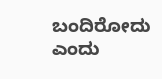ಬಂದಿರೋದು ಎಂದು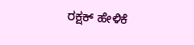ರಕ್ಷಕ್ ಹೇಳಿಕೆ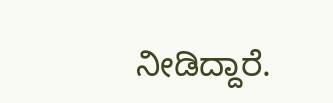ನೀಡಿದ್ದಾರೆ.